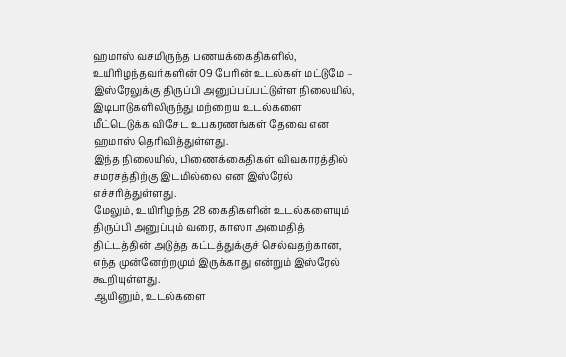ஹமாஸ் வசமிருந்த பணயக்கைதிகளில், உயிரிழந்தவர்களின் 09 பேரின் உடல்கள் மட்டுமே – இஸ்ரேலுக்கு திருப்பி அனுப்பப்பட்டுள்ள நிலையில், இடிபாடுகளிலிருந்து மற்றைய உடல்களை மீட்டெடுக்க விசேட உபகரணங்கள் தேவை என ஹமாஸ் தெரிவித்துள்ளது.
இந்த நிலையில், பிணைக்கைதிகள் விவகாரத்தில் சமரசத்திற்கு இடமில்லை என இஸ்ரேல் எச்சரித்துள்ளது.
மேலும், உயிரிழந்த 28 கைதிகளின் உடல்களையும் திருப்பி அனுப்பும் வரை, காஸா அமைதித் திட்டத்தின் அடுத்த கட்டத்துக்குச் செல்வதற்கான, எந்த முன்னேற்றமும் இருக்காது என்றும் இஸ்ரேல் கூறியுள்ளது.
ஆயினும், உடல்களை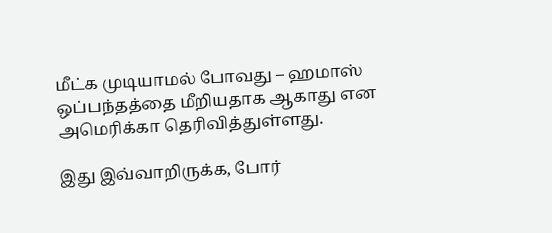மீட்க முடியாமல் போவது – ஹமாஸ் ஒப்பந்தத்தை மீறியதாக ஆகாது என அமெரிக்கா தெரிவித்துள்ளது.

இது இவ்வாறிருக்க, போர்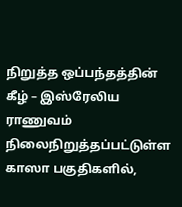நிறுத்த ஒப்பந்தத்தின் கீழ் – இஸ்ரேலிய ராணுவம் நிலைநிறுத்தப்பட்டுள்ள காஸா பகுதிகளில்,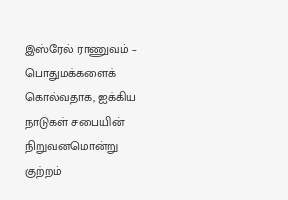இஸ்ரேல் ராணுவம் – பொதுமக்களைக் கொல்வதாக, ஐக்கிய நாடுகள் சபையின் நிறுவனமொன்று குற்றம்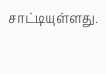சாட்டியுள்ளது.